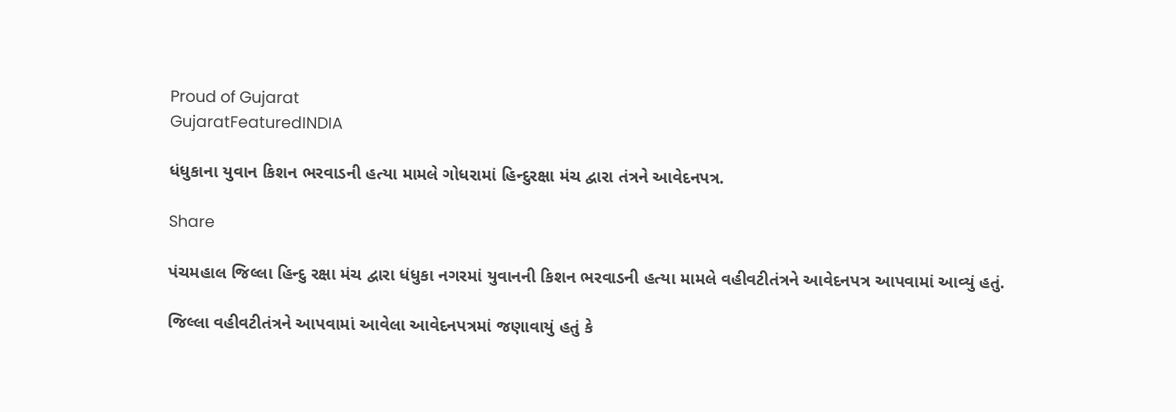Proud of Gujarat
GujaratFeaturedINDIA

ધંધુકાના યુવાન કિશન ભરવાડની હત્યા મામલે ગોધરામાં હિન્દુરક્ષા મંચ દ્વારા તંત્રને આવેદનપત્ર.

Share

પંચમહાલ જિલ્લા હિન્દુ રક્ષા મંચ દ્વારા ધંધુકા નગરમાં યુવાનની કિશન ભરવાડની હત્યા મામલે વહીવટીતંત્રને આવેદનપત્ર આપવામાં આવ્યું હતું.

જિલ્લા વહીવટીતંત્રને આપવામાં આવેલા આવેદનપત્રમાં જણાવાયું હતું કે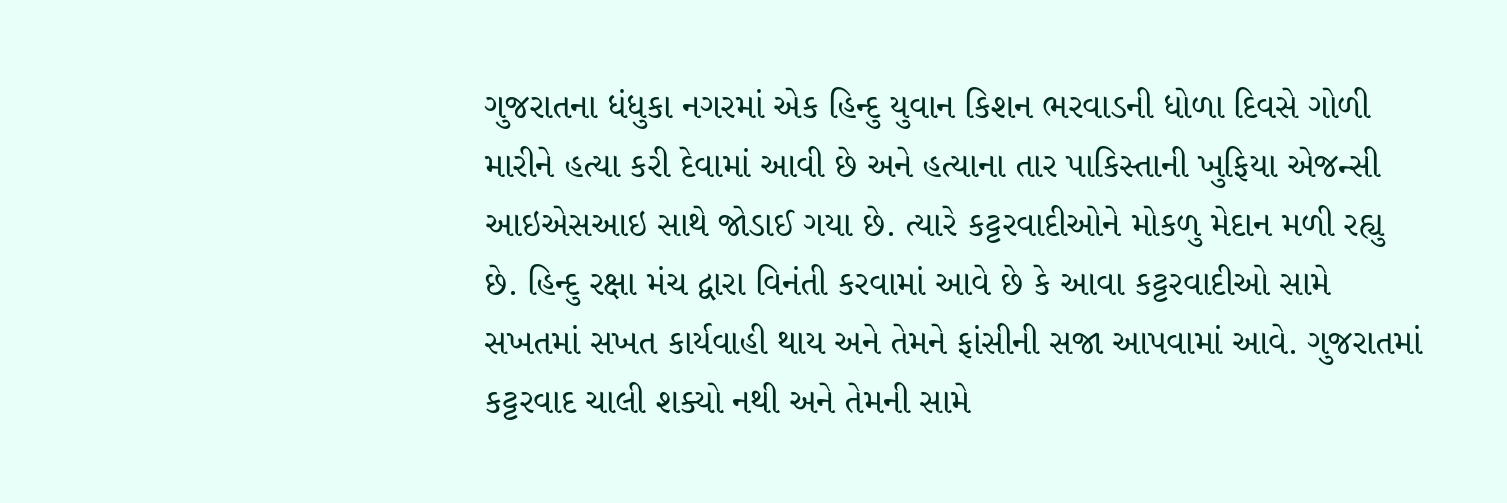ગુજરાતના ધંધુકા નગરમાં એક હિન્દુ યુવાન કિશન ભરવાડની ધોળા દિવસે ગોળી મારીને હત્યા કરી દેવામાં આવી છે અને હત્યાના તાર પાકિસ્તાની ખુફિયા એજન્સી આઇએસઆઇ સાથે જોડાઈ ગયા છે. ત્યારે કટ્ટરવાદીઓને મોકળુ મેદાન મળી રહ્યુ છે. હિન્દુ રક્ષા મંચ દ્વારા વિનંતી કરવામાં આવે છે કે આવા કટ્ટરવાદીઓ સામે સખતમાં સખત કાર્યવાહી થાય અને તેમને ફાંસીની સજા આપવામાં આવે. ગુજરાતમાં કટ્ટરવાદ ચાલી શક્યો નથી અને તેમની સામે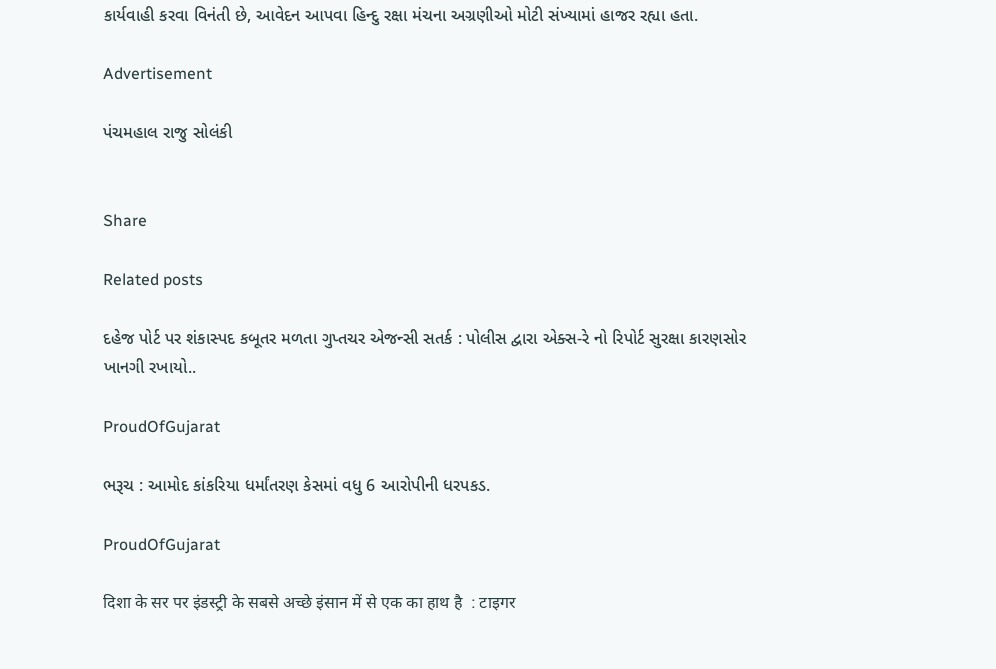કાર્યવાહી કરવા વિનંતી છે, આવેદન આપવા હિન્દુ રક્ષા મંચના અગ્રણીઓ મોટી સંખ્યામાં હાજર રહ્યા હતા.

Advertisement

પંચમહાલ રાજુ સોલંકી


Share

Related posts

દહેજ પોર્ટ પર શંકાસ્પદ કબૂતર મળતા ગુપ્તચર એજન્સી સતર્ક : પોલીસ દ્વારા એક્સ-રે નો રિપોર્ટ સુરક્ષા કારણસોર ખાનગી રખાયો..

ProudOfGujarat

ભરૂચ : આમોદ કાંકરિયા ધર્માંતરણ કેસમાં વધુ 6 આરોપીની ધરપકડ.

ProudOfGujarat

दिशा के सर पर इंडस्ट्री के सबसे अच्छे इंसान में से एक का हाथ है  : टाइगर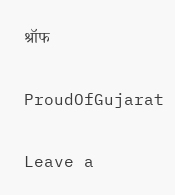श्रॉफ

ProudOfGujarat

Leave a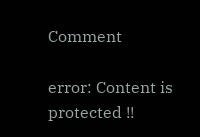Comment

error: Content is protected !!